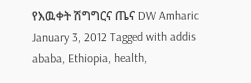የእዉቀት ሽግግርና ጤና DW Amharic January 3, 2012 Tagged with addis ababa, Ethiopia, health,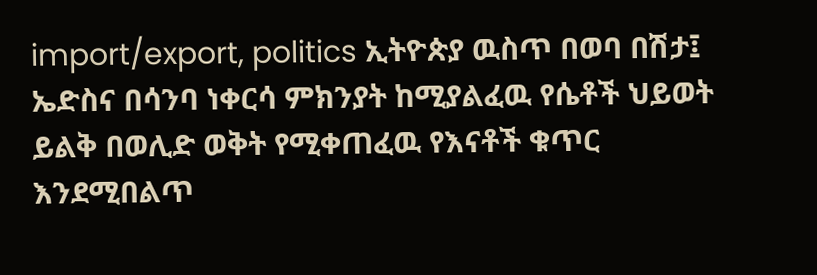import/export, politics ኢትዮጵያ ዉስጥ በወባ በሽታ፤ ኤድስና በሳንባ ነቀርሳ ምክንያት ከሚያልፈዉ የሴቶች ህይወት ይልቅ በወሊድ ወቅት የሚቀጠፈዉ የእናቶች ቁጥር እንደሚበልጥ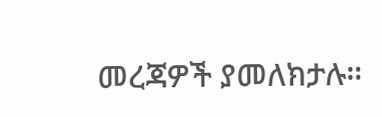መረጃዎች ያመለክታሉ።